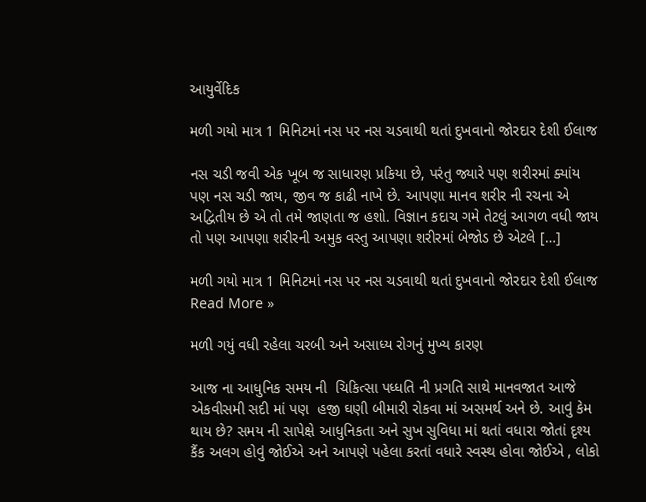આયુર્વેદિક

મળી ગયો માત્ર 1 મિનિટમાં નસ પર નસ ચડવાથી થતાં દુખવાનો જોરદાર દેશી ઈલાજ

નસ ચડી જવી એક ખૂબ જ સાધારણ પ્રકિયા છે, પરંતુ જ્યારે પણ શરીરમાં ક્યાંય પણ નસ ચડી જાય, જીવ જ કાઢી નાખે છે. આપણા માનવ શરીર ની રચના એ અદ્વિતીય છે એ તો તમે જાણતા જ હશો. વિજ્ઞાન કદાચ ગમે તેટલું આગળ વધી જાય તો પણ આપણા શરીરની અમુક વસ્તુ આપણા શરીરમાં બેજોડ છે એટલે […]

મળી ગયો માત્ર 1 મિનિટમાં નસ પર નસ ચડવાથી થતાં દુખવાનો જોરદાર દેશી ઈલાજ Read More »

મળી ગયું વધી રહેલા ચરબી અને અસાધ્ય રોગનું મુખ્ય કારણ

આજ ના આધુનિક સમય ની  ચિકિત્સા પધ્ધતિ ની પ્રગતિ સાથે માનવજાત આજે એકવીસમી સદી માં પણ  હજી ઘણી બીમારી રોકવા માં અસમર્થ અને છે. આવું કેમ થાય છે? સમય ની સાપેક્ષે આધુનિકતા અને સુખ સુવિધા માં થતાં વધારા જોતાં દૃશ્ય કૈંક અલગ હોવું જોઈએ અને આપણે પહેલા કરતાં વધારે સ્વસ્થ હોવા જોઈએ , લોકો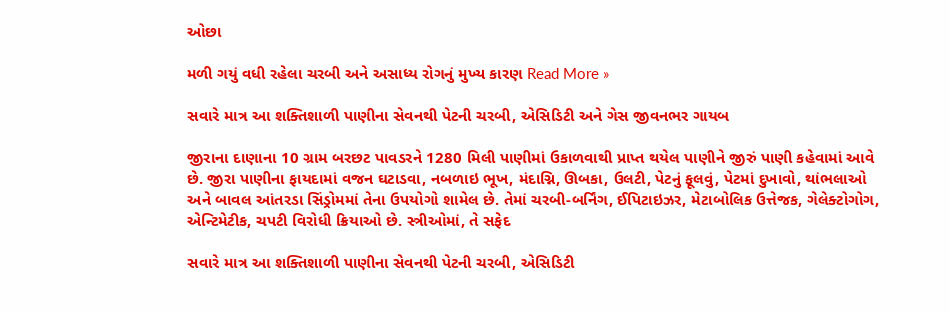ઓછા

મળી ગયું વધી રહેલા ચરબી અને અસાધ્ય રોગનું મુખ્ય કારણ Read More »

સવારે માત્ર આ શક્તિશાળી પાણીના સેવનથી પેટની ચરબી, એસિડિટી અને ગેસ જીવનભર ગાયબ

જીરાના દાણાના 10 ગ્રામ બરછટ પાવડરને 1280 મિલી પાણીમાં ઉકાળવાથી પ્રાપ્ત થયેલ પાણીને જીરું પાણી કહેવામાં આવે છે. જીરા પાણીના ફાયદામાં વજન ઘટાડવા, નબળાઇ ભૂખ, મંદાગ્નિ, ઊબકા, ઉલટી, પેટનું ફૂલવું, પેટમાં દુખાવો, થાંભલાઓ અને બાવલ આંતરડા સિંડ્રોમમાં તેના ઉપયોગો શામેલ છે. તેમાં ચરબી-બર્નિંગ, ઈપિટાઇઝર, મેટાબોલિક ઉત્તેજક, ગેલેક્ટોગોગ, એન્ટિમેટીક, ચપટી વિરોધી ક્રિયાઓ છે. સ્ત્રીઓમાં, તે સફેદ

સવારે માત્ર આ શક્તિશાળી પાણીના સેવનથી પેટની ચરબી, એસિડિટી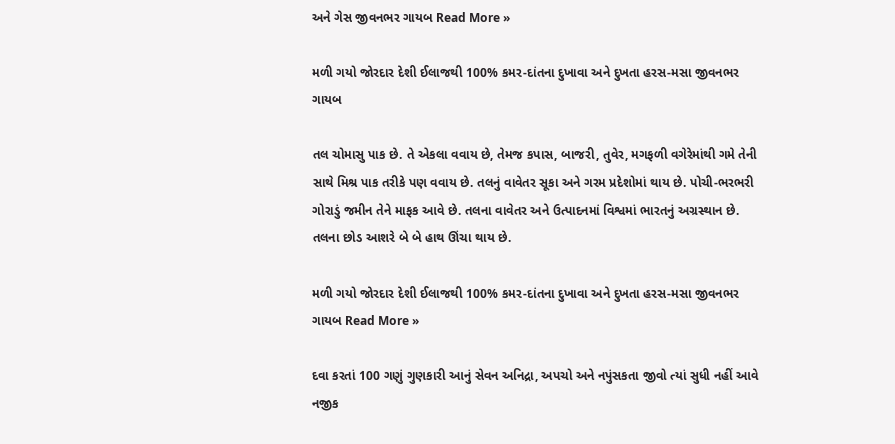અને ગેસ જીવનભર ગાયબ Read More »

મળી ગયો જોરદાર દેશી ઈલાજથી 100% કમર-દાંતના દુખાવા અને દુખતા હરસ-મસા જીવનભર ગાયબ

તલ ચોમાસુ પાક છે. તે એકલા વવાય છે, તેમજ કપાસ, બાજરી, તુવેર, મગફળી વગેરેમાંથી ગમે તેની સાથે મિશ્ર પાક તરીકે પણ વવાય છે. તલનું વાવેતર સૂકા અને ગરમ પ્રદેશોમાં થાય છે. પોચી-ભરભરી ગોરાડું જમીન તેને માફક આવે છે. તલના વાવેતર અને ઉત્પાદનમાં વિશ્વમાં ભારતનું અગ્રસ્થાન છે. તલના છોડ આશરે બે બે હાથ ઊંચા થાય છે.

મળી ગયો જોરદાર દેશી ઈલાજથી 100% કમર-દાંતના દુખાવા અને દુખતા હરસ-મસા જીવનભર ગાયબ Read More »

દવા કરતાં 100 ગણું ગુણકારી આનું સેવન અનિદ્રા, અપચો અને નપુંસકતા જીવો ત્યાં સુધી નહીં આવે નજીક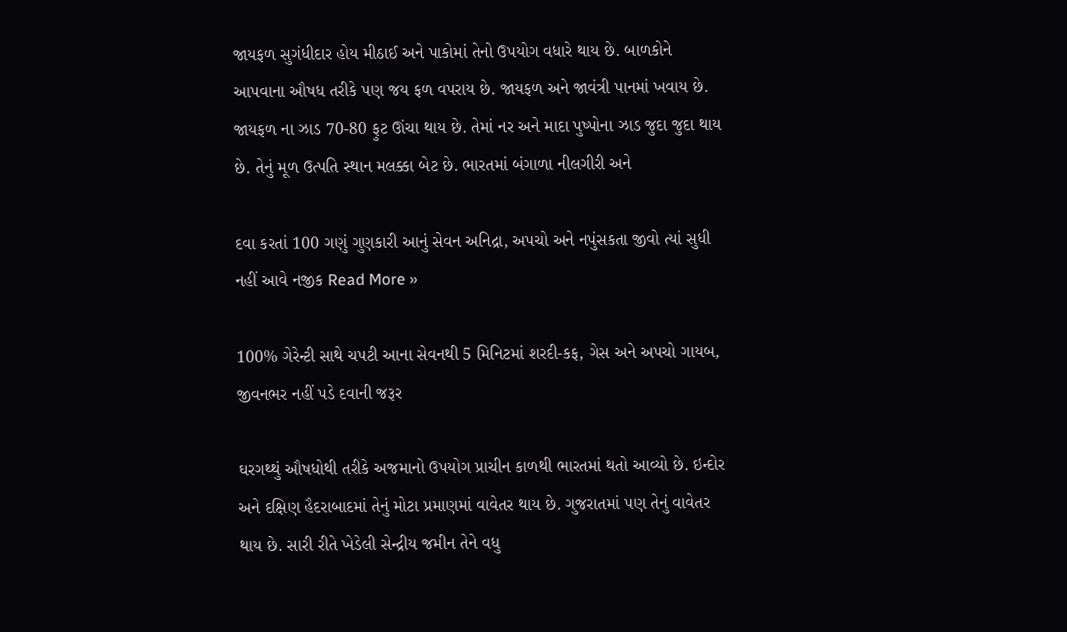જાયફળ સુગંધીદાર હોય મીઠાઈ અને પાકોમાં તેનો ઉપયોગ વધારે થાય છે. બાળકોને આપવાના ઔષધ તરીકે પણ જય ફળ વપરાય છે. જાયફળ અને જાવંત્રી પાનમાં ખવાય છે. જાયફળ ના ઝાડ 70-80 ફુટ ઊંચા થાય છે. તેમાં નર અને માદા પુષ્પોના ઝાડ જુદા જુદા થાય છે. તેનું મૂળ ઉત્પતિ સ્થાન મલક્કા બેટ છે. ભારતમાં બંગાળા નીલગીરી અને

દવા કરતાં 100 ગણું ગુણકારી આનું સેવન અનિદ્રા, અપચો અને નપુંસકતા જીવો ત્યાં સુધી નહીં આવે નજીક Read More »

100% ગેરેન્ટી સાથે ચપટી આના સેવનથી 5 મિનિટમાં શરદી-કફ, ગેસ અને અપચો ગાયબ, જીવનભર નહીં પડે દવાની જરૂર

ઘરગથ્થું ઔષધોથી તરીકે અજમાનો ઉપયોગ પ્રાચીન કાળથી ભારતમાં થતો આવ્યો છે. ઇન્દોર અને દક્ષિણ હૈદરાબાદમાં તેનું મોટા પ્રમાણમાં વાવેતર થાય છે. ગુજરાતમાં પણ તેનું વાવેતર થાય છે. સારી રીતે ખેડેલી સેન્દ્રીય જમીન તેને વધુ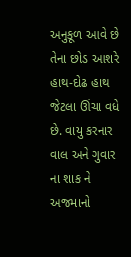અનુકૂળ આવે છે તેના છોડ આશરે હાથ-દોઢ હાથ જેટલા ઊંચા વધે છે. વાયુ કરનાર વાલ અને ગુવાર ના શાક ને અજમાનો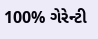100% ગેરેન્ટી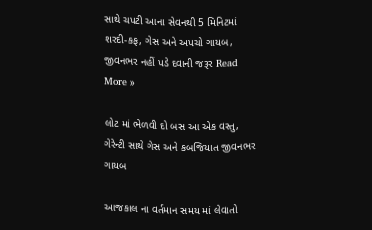સાથે ચપટી આના સેવનથી 5 મિનિટમાં શરદી-કફ, ગેસ અને અપચો ગાયબ, જીવનભર નહીં પડે દવાની જરૂર Read More »

લોટ માં ભેળવી દો બસ આ એક વસ્તુ, ગેરેન્ટી સાથે ગેસ અને કબજિયાત જીવનભર ગાયબ

આજકાલ ના વર્તમાન સમય માં લેવાતો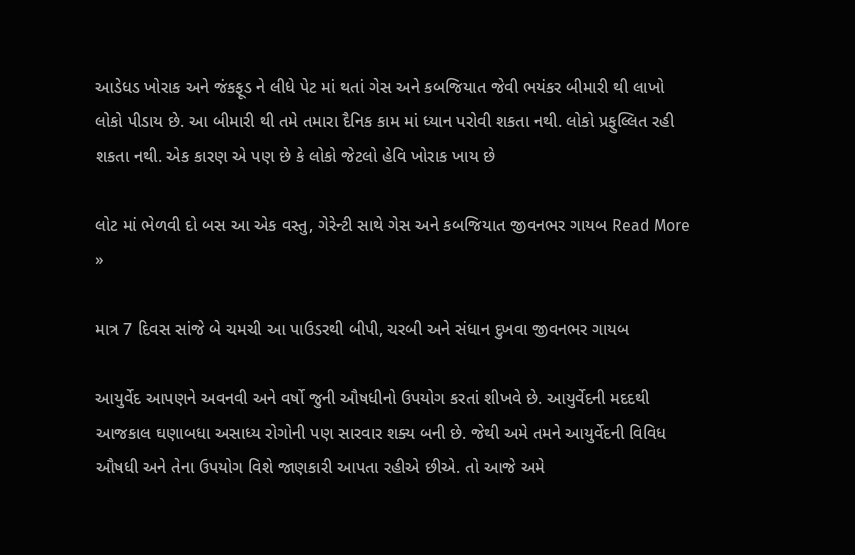આડેધડ ખોરાક અને જંકફૂડ ને લીધે પેટ માં થતાં ગેસ અને કબજિયાત જેવી ભયંકર બીમારી થી લાખો લોકો પીડાય છે. આ બીમારી થી તમે તમારા દૈનિક કામ માં ધ્યાન પરોવી શકતા નથી. લોકો પ્રફુલ્લિત રહી શકતા નથી. એક કારણ એ પણ છે કે લોકો જેટલો હેવિ ખોરાક ખાય છે

લોટ માં ભેળવી દો બસ આ એક વસ્તુ, ગેરેન્ટી સાથે ગેસ અને કબજિયાત જીવનભર ગાયબ Read More »

માત્ર 7 દિવસ સાંજે બે ચમચી આ પાઉડરથી બીપી, ચરબી અને સંધાન દુખવા જીવનભર ગાયબ

આયુર્વેદ આપણને અવનવી અને વર્ષો જુની ઔષધીનો ઉપયોગ કરતાં શીખવે છે. આયુર્વેદની મદદથી આજકાલ ઘણાબધા અસાધ્ય રોગોની પણ સારવાર શક્ય બની છે. જેથી અમે તમને આયુર્વેદની વિવિધ ઔષધી અને તેના ઉપયોગ વિશે જાણકારી આપતા રહીએ છીએ. તો આજે અમે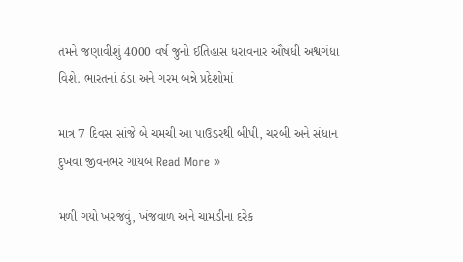તમને જણાવીશું 4000 વર્ષ જુનો ઈતિહાસ ધરાવનાર ઔષધી અશ્વગંધા વિશે. ભારતનાં ઠંડા અને ગરમ બન્ને પ્રદેશોમાં

માત્ર 7 દિવસ સાંજે બે ચમચી આ પાઉડરથી બીપી, ચરબી અને સંધાન દુખવા જીવનભર ગાયબ Read More »

મળી ગયો ખરજવું, ખંજવાળ અને ચામડીના દરેક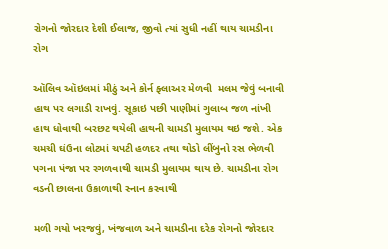રોગનો જોરદાર દેશી ઈલાજ, જીવો ત્યાં સુધી નહીં થાય ચામડીના રોગ

ઑલિવ ઑઇલમાં મીઠું અને કોર્ન ફ્લાઅર મેળવી  મલમ જેવું બનાવી હાથ પર લગાડી રાખવું. સૂકાઇ પછી પાણીમાં ગુલાબ જળ નાંખી હાથ ધોવાથી બરછટ થયેલી હાથની ચામડી મુલાયમ થઇ જશે. એક ચમચી ઘંઉના લોટમાં ચપટી હળદર તથા થોડો લીંબુનો રસ ભેળવી પગના પંજા પર રગળવાથી ચામડી મુલાયમ થાય છે. ચામડીના રોગ વડની છાલના ઉકાળાથી સ્નાન કરવાથી

મળી ગયો ખરજવું, ખંજવાળ અને ચામડીના દરેક રોગનો જોરદાર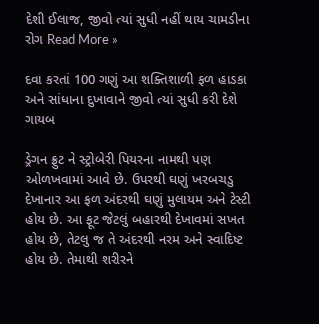દેશી ઈલાજ, જીવો ત્યાં સુધી નહીં થાય ચામડીના રોગ Read More »

દવા કરતાં 100 ગણું આ શક્તિશાળી ફળ હાડકા અને સાંધાના દુખાવાને જીવો ત્યાં સુધી કરી દેશે ગાયબ

ડ્રેગન ફ્રુટ ને સ્ટ્રોબેરી પિયરના નામથી પણ ઓળખવામાં આવે છે. ઉપરથી ઘણું ખરબચડુ દેખાનાર આ ફળ અંદરથી ઘણું મુલાયમ અને ટેસ્ટી હોય છે. આ ફૂટ જેટલું બહારથી દેખાવમાં સખત હોય છે, તેટલુ જ તે અંદરથી નરમ અને સ્વાદિષ્ટ હોય છે. તેમાથી શરીરને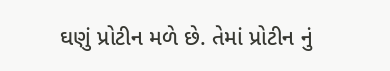ઘણું પ્રોટીન મળે છે. તેમાં પ્રોટીન નું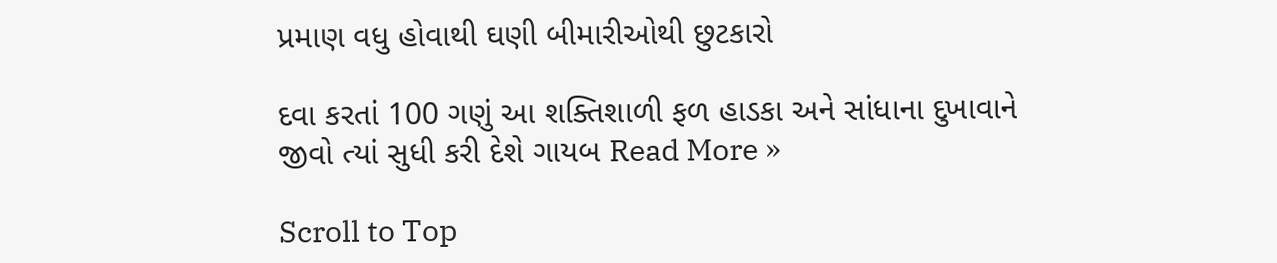પ્રમાણ વધુ હોવાથી ઘણી બીમારીઓથી છુટકારો

દવા કરતાં 100 ગણું આ શક્તિશાળી ફળ હાડકા અને સાંધાના દુખાવાને જીવો ત્યાં સુધી કરી દેશે ગાયબ Read More »

Scroll to Top